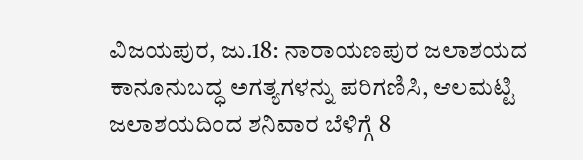ವಿಜಯಪುರ, ಜು.18: ನಾರಾಯಣಪುರ ಜಲಾಶಯದ ಕಾನೂನುಬದ್ಧ ಅಗತ್ಯಗಳನ್ನು ಪರಿಗಣಿಸಿ, ಆಲಮಟ್ಟಿ ಜಲಾಶಯದಿಂದ ಶನಿವಾರ ಬೆಳಿಗ್ಗೆ 8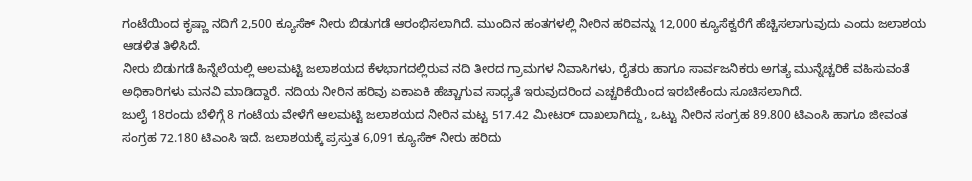ಗಂಟೆಯಿಂದ ಕೃಷ್ಣಾ ನದಿಗೆ 2,500 ಕ್ಯೂಸೆಕ್ ನೀರು ಬಿಡುಗಡೆ ಆರಂಭಿಸಲಾಗಿದೆ. ಮುಂದಿನ ಹಂತಗಳಲ್ಲಿ ನೀರಿನ ಹರಿವನ್ನು 12,000 ಕ್ಯೂಸೆಕ್ವರೆಗೆ ಹೆಚ್ಚಿಸಲಾಗುವುದು ಎಂದು ಜಲಾಶಯ ಆಡಳಿತ ತಿಳಿಸಿದೆ.
ನೀರು ಬಿಡುಗಡೆ ಹಿನ್ನೆಲೆಯಲ್ಲಿ ಆಲಮಟ್ಟಿ ಜಲಾಶಯದ ಕೆಳಭಾಗದಲ್ಲಿರುವ ನದಿ ತೀರದ ಗ್ರಾಮಗಳ ನಿವಾಸಿಗಳು, ರೈತರು ಹಾಗೂ ಸಾರ್ವಜನಿಕರು ಅಗತ್ಯ ಮುನ್ನೆಚ್ಚರಿಕೆ ವಹಿಸುವಂತೆ ಅಧಿಕಾರಿಗಳು ಮನವಿ ಮಾಡಿದ್ದಾರೆ. ನದಿಯ ನೀರಿನ ಹರಿವು ಏಕಾಏಕಿ ಹೆಚ್ಚಾಗುವ ಸಾಧ್ಯತೆ ಇರುವುದರಿಂದ ಎಚ್ಚರಿಕೆಯಿಂದ ಇರಬೇಕೆಂದು ಸೂಚಿಸಲಾಗಿದೆ.
ಜುಲೈ 18ರಂದು ಬೆಳಿಗ್ಗೆ 8 ಗಂಟೆಯ ವೇಳೆಗೆ ಆಲಮಟ್ಟಿ ಜಲಾಶಯದ ನೀರಿನ ಮಟ್ಟ 517.42 ಮೀಟರ್ ದಾಖಲಾಗಿದ್ದು, ಒಟ್ಟು ನೀರಿನ ಸಂಗ್ರಹ 89.800 ಟಿಎಂಸಿ ಹಾಗೂ ಜೀವಂತ ಸಂಗ್ರಹ 72.180 ಟಿಎಂಸಿ ಇದೆ. ಜಲಾಶಯಕ್ಕೆ ಪ್ರಸ್ತುತ 6,091 ಕ್ಯೂಸೆಕ್ ನೀರು ಹರಿದು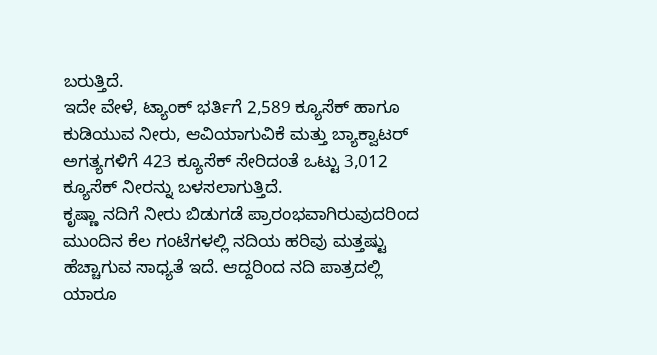ಬರುತ್ತಿದೆ.
ಇದೇ ವೇಳೆ, ಟ್ಯಾಂಕ್ ಭರ್ತಿಗೆ 2,589 ಕ್ಯೂಸೆಕ್ ಹಾಗೂ ಕುಡಿಯುವ ನೀರು, ಆವಿಯಾಗುವಿಕೆ ಮತ್ತು ಬ್ಯಾಕ್ವಾಟರ್ ಅಗತ್ಯಗಳಿಗೆ 423 ಕ್ಯೂಸೆಕ್ ಸೇರಿದಂತೆ ಒಟ್ಟು 3,012 ಕ್ಯೂಸೆಕ್ ನೀರನ್ನು ಬಳಸಲಾಗುತ್ತಿದೆ.
ಕೃಷ್ಣಾ ನದಿಗೆ ನೀರು ಬಿಡುಗಡೆ ಪ್ರಾರಂಭವಾಗಿರುವುದರಿಂದ ಮುಂದಿನ ಕೆಲ ಗಂಟೆಗಳಲ್ಲಿ ನದಿಯ ಹರಿವು ಮತ್ತಷ್ಟು ಹೆಚ್ಚಾಗುವ ಸಾಧ್ಯತೆ ಇದೆ. ಆದ್ದರಿಂದ ನದಿ ಪಾತ್ರದಲ್ಲಿ ಯಾರೂ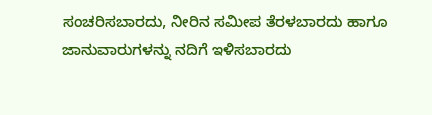ಸಂಚರಿಸಬಾರದು, ನೀರಿನ ಸಮೀಪ ತೆರಳಬಾರದು ಹಾಗೂ ಜಾನುವಾರುಗಳನ್ನು ನದಿಗೆ ಇಳಿಸಬಾರದು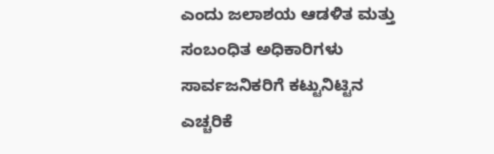ಎಂದು ಜಲಾಶಯ ಆಡಳಿತ ಮತ್ತು ಸಂಬಂಧಿತ ಅಧಿಕಾರಿಗಳು ಸಾರ್ವಜನಿಕರಿಗೆ ಕಟ್ಟುನಿಟ್ಟಿನ ಎಚ್ಚರಿಕೆ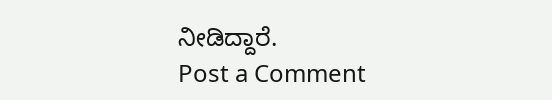ನೀಡಿದ್ದಾರೆ.
Post a Comment